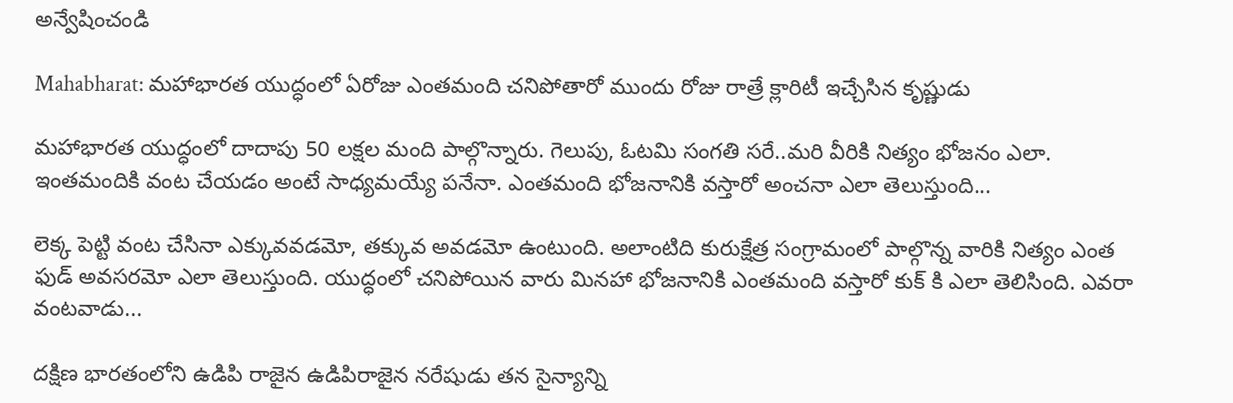అన్వేషించండి

Mahabharat: మహాభారత యుద్ధంలో ఏరోజు ఎంతమంది చనిపోతారో ముందు రోజు రాత్రే క్లారిటీ ఇచ్చేసిన కృష్ణుడు

మహాభారత యుద్ధంలో దాదాపు 50 లక్షల మంది పాల్గొన్నారు. గెలుపు, ఓటమి సంగతి సరే..మరి వీరికి నిత్యం భోజనం ఎలా. ఇంతమందికి వంట చేయడం అంటే సాధ్యమయ్యే పనేనా. ఎంతమంది భోజనానికి వస్తారో అంచనా ఎలా తెలుస్తుంది...

లెక్క పెట్టి వంట చేసినా ఎక్కువవడమో, తక్కువ అవడమో ఉంటుంది. అలాంటిది కురుక్షేత్ర సంగ్రామంలో పాల్గొన్న వారికి నిత్యం ఎంత ఫుడ్ అవసరమో ఎలా తెలుస్తుంది. యుద్ధంలో చనిపోయిన వారు మినహా భోజనానికి ఎంతమంది వస్తారో కుక్ కి ఎలా తెలిసింది. ఎవరా వంటవాడు...

దక్షిణ భారతంలోని ఉడిపి రాజైన ఉడిపిరాజైన నరేషుడు తన సైన్యాన్ని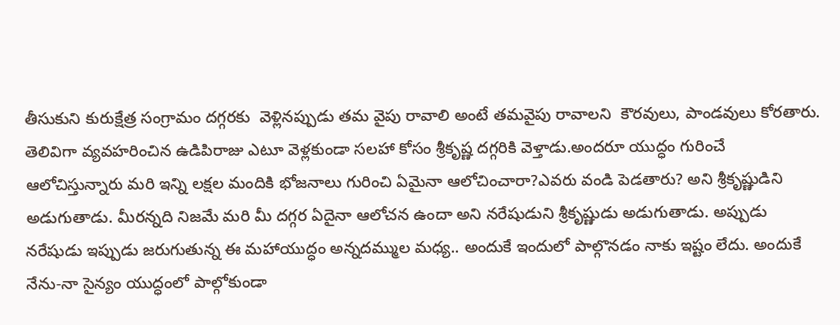తీసుకుని కురుక్షేత్ర సంగ్రామం దగ్గరకు  వెళ్లినప్పుడు తమ వైపు రావాలి అంటే తమవైపు రావాలని  కౌరవులు, పాండవులు కోరతారు. తెలివిగా వ్యవహరించిన ఉడిపిరాజు ఎటూ వెళ్లకుండా సలహా కోసం శ్రీకృష్ణ దగ్గరికి వెళ్తాడు.అందరూ యుద్ధం గురించే ఆలోచిస్తున్నారు మరి ఇన్ని లక్షల మందికి భోజనాలు గురించి ఏమైనా ఆలోచించారా?ఎవరు వండి పెడతారు? అని శ్రీకృష్ణుడిని అడుగుతాడు. మీరన్నది నిజమే మరి మీ దగ్గర ఏదైనా ఆలోచన ఉందా అని నరేషుడుని శ్రీకృష్ణుడు అడుగుతాడు. అప్పుడు నరేషుడు ఇప్పుడు జరుగుతున్న ఈ మహాయుద్ధం అన్నదమ్ముల మధ్య.. అందుకే ఇందులో పాల్గొనడం నాకు ఇష్టం లేదు. అందుకే నేను-నా సైన్యం యుద్ధంలో పాల్గోకుండా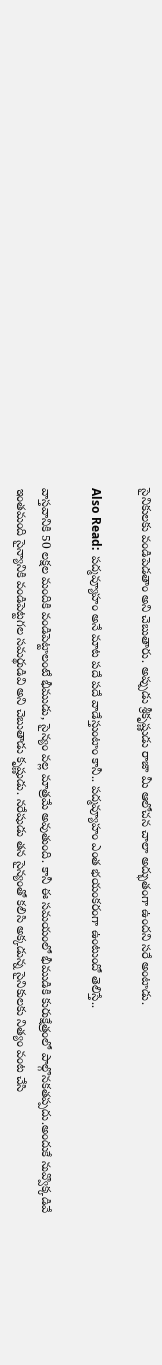సైనికులకు వండిపెడతాం అని చెబుతారు. అప్పుడు శ్రీకృష్ణుడు రాజా మీ ఆలోచన చాలా అద్భుతంగా ఉందని సరే అంటాడు.

Also Read:  పద్మవ్యూహం అనే మాట పదే పదే వాడేస్తుంటాం కానీ.. పద్మవ్యూహం ఎంత భయంకరంగా ఉంటుందో తెలిస్తే..

వాస్తవానికి 50 లక్షల మందికి వండిపెట్టాలంటే భీముడు, సైన్యం వల్ల మాత్రమే అవుతుంది. కానీ ఈ సమయంలో భీముడికి కురుక్షేత్రంలో పాల్గొనకతప్పదు.అందుకే నువ్వొక్కడివే ఇంతమంది సైన్యానికి వండిపెట్టగల సమర్థుడివి అని చెబుతాడు కృష్ణుడు. నరేషుడు తన సైన్యంతో కలిసి అక్కడున్న సైనికులకు నిత్యం వంట చేసి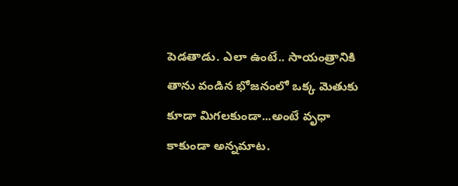పెడతాడు. ఎలా ఉంటే.. సాయంత్రానికి తాను వండిన భోజనంలో ఒక్క మెతుకు కూడా మిగలకుండా...అంటే వృధా కాకుండా అన్నమాట.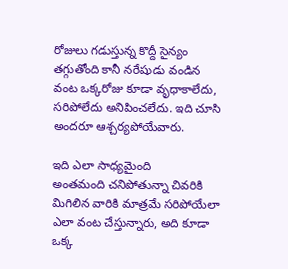రోజులు గడుస్తున్న కొద్దీ సైన్యం తగ్గుతోంది కానీ నరేషుడు వండిన వంట ఒక్కరోజు కూడా వృధాకాలేదు, సరిపోలేదు అనిపించలేదు. ఇది చూసి అందరూ ఆశ్చర్యపోయేవారు.

ఇది ఎలా సాధ్యమైంది
అంతమంది చనిపోతున్నా చివరికి మిగిలిన వారికి మాత్రమే సరిపోయేలా ఎలా వంట చేస్తున్నారు, అది కూడా ఒక్క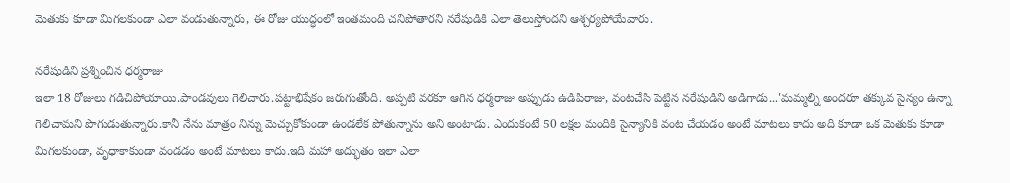మెతుకు కూడా మిగలకుండా ఎలా వండుతున్నారు, ఈ రోజు యుద్ధంలో ఇంతమంది చనిపోతారని నరేషుడికి ఎలా తెలుస్తోందని ఆశ్చర్యపోయేవారు.

నరేషుడిని ప్రశ్నించిన ధర్మరాజు
ఇలా 18 రోజులు గడిచిపోయాయి.పాండవులు గెలిచారు.పట్టాభిషేకం జరుగుతోంది. అప్పటి వరకూ ఆగిన ధర్మరాజు అప్పుడు ఉడిపిరాజు, వంటచేసి పెట్టిన నరేషుడిని అడిగాడు...'మమ్మల్ని అందరూ తక్కువ సైన్యం ఉన్నా గెలిచామని పొగుడుతున్నారు.కానీ నేను మాత్రం నిన్ను మెచ్చుకోకుండా ఉండలేక పోతున్నాను అని అంటాడు. ఎందుకంటే 50 లక్షల మందికి సైన్యానికి వంట చేయడం అంటే మాటలు కాదు అది కూడా ఒక మెతుకు కూడా మిగలకుండా, వృధాకాకుండా వండడం అంటే మాటలు కాదు.ఇది మహా అద్భుతం ఇలా ఎలా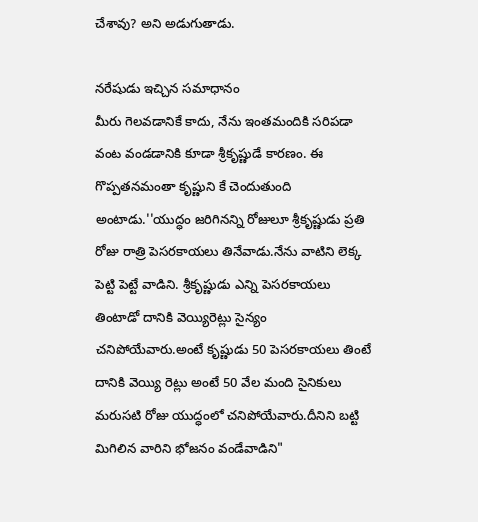చేశావు? అని అడుగుతాడు.

నరేషుడు ఇచ్చిన సమాధానం
మీరు గెలవడానికే కాదు, నేను ఇంతమందికి సరిపడా వంట వండడానికి కూడా శ్రీకృష్ణుడే కారణం. ఈ గొప్పతనమంతా కృష్ణుని కే చెందుతుంది అంటాడు.''యుద్ధం జరిగినన్ని రోజులూ శ్రీకృష్ణుడు ప్రతి రోజు రాత్రి పెసరకాయలు తినేవాడు.నేను వాటిని లెక్క పెట్టి పెట్టే వాడిని. శ్రీకృష్ణుడు ఎన్ని పెసరకాయలు తింటాడో దానికి వెయ్యిరెట్లు సైన్యం చనిపోయేవారు.అంటే కృష్ణుడు 50 పెసరకాయలు తింటే దానికి వెయ్యి రెట్లు అంటే 50 వేల మంది సైనికులు మరుసటి రోజు యుద్ధంలో చనిపోయేవారు.దీనిని బట్టి మిగిలిన వారిని భోజనం వండేవాడిని"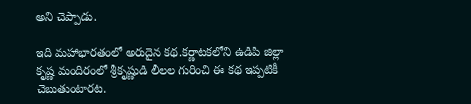అని చెప్పాడు.

ఇది మహాభారతంలో అరుదైన కథ.కర్ణాటకలోని ఉడిపి జిల్లా కృష్ణ మందిరంలో శ్రీకృష్ణుడి లీలల గురించి ఈ కథ ఇప్పటికీ చెబుతుంటారట.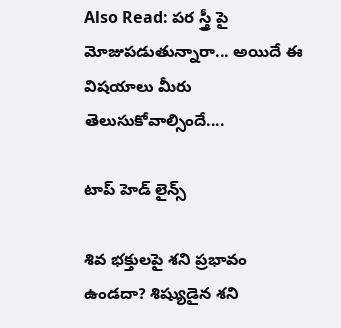Also Read: పర స్త్రీ పై మోజుపడుతున్నారా... అయిదే ఈ విషయాలు మీరు తెలుసుకోవాల్సిందే....

టాప్ హెడ్ లైన్స్

శివ భక్తులపై శని ప్రభావం ఉండదా? శిష్యుడైన శని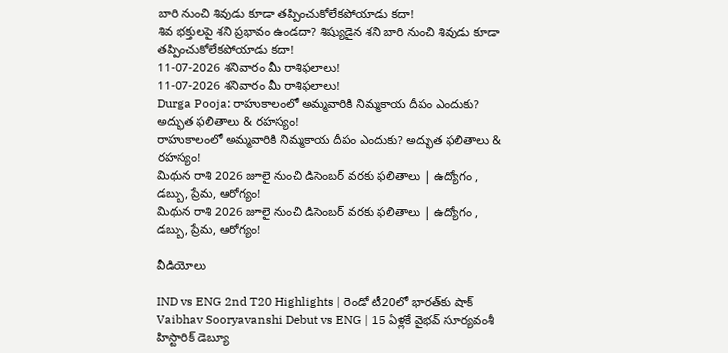బారి నుంచి శివుడు కూడా తప్పించుకోలేకపోయాడు కదా!
శివ భక్తులపై శని ప్రభావం ఉండదా? శిష్యుడైన శని బారి నుంచి శివుడు కూడా తప్పించుకోలేకపోయాడు కదా!
11-07-2026 శనివారం మీ రాశిఫలాలు!
11-07-2026 శనివారం మీ రాశిఫలాలు!
Durga Pooja: రాహుకాలంలో అమ్మవారికి నిమ్మకాయ దీపం ఎందుకు? అద్భుత ఫలితాలు & రహస్యం!
రాహుకాలంలో అమ్మవారికి నిమ్మకాయ దీపం ఎందుకు? అద్భుత ఫలితాలు & రహస్యం!
మిథున రాశి 2026 జూలై నుంచి డిసెంబర్ వరకు ఫలితాలు | ఉద్యోగం , డబ్బు, ప్రేమ, ఆరోగ్యం!
మిథున రాశి 2026 జూలై నుంచి డిసెంబర్ వరకు ఫలితాలు | ఉద్యోగం , డబ్బు, ప్రేమ, ఆరోగ్యం!

వీడియోలు

IND vs ENG 2nd T20 Highlights | రెండో టీ20లో భారత్‌కు షాక్
Vaibhav Sooryavanshi Debut vs ENG | 15 ఏళ్లకే వైభవ్ సూర్యవంశీ హిస్టారిక్ డెబ్యూ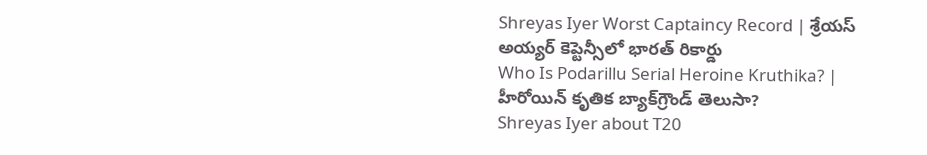Shreyas Iyer Worst Captaincy Record | శ్రేయస్ అయ్యర్ కెప్టెన్సీలో భారత్ రికార్డు
Who Is Podarillu Serial Heroine Kruthika? | హీరోయిన్ కృతిక బ్యాక్‌గ్రౌండ్ తెలుసా?
Shreyas Iyer about T20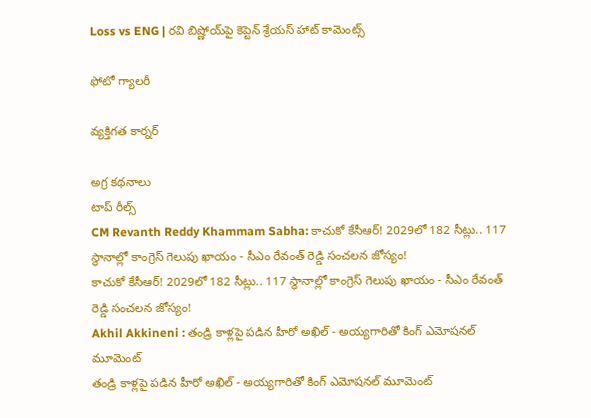Loss vs ENG | రవి బిష్ణోయ్‌పై కెప్టెన్ శ్రేయస్ హాట్ కామెంట్స్

ఫోటో గ్యాలరీ

వ్యక్తిగత కార్నర్

అగ్ర కథనాలు
టాప్ రీల్స్
CM Revanth Reddy Khammam Sabha: కాచుకో కేసీఆర్! 2029లో 182 సీట్లు.. 117 స్థానాల్లో కాంగ్రెస్ గెలుపు ఖాయం - సీఎం రేవంత్ రెడ్డి సంచలన జోస్యం!
కాచుకో కేసీఆర్! 2029లో 182 సీట్లు.. 117 స్థానాల్లో కాంగ్రెస్ గెలుపు ఖాయం - సీఎం రేవంత్ రెడ్డి సంచలన జోస్యం!
Akhil Akkineni : తండ్రి కాళ్లపై పడిన హీరో అఖిల్ - అయ్యగారితో కింగ్ ఎమోషనల్ మూమెంట్
తండ్రి కాళ్లపై పడిన హీరో అఖిల్ - అయ్యగారితో కింగ్ ఎమోషనల్ మూమెంట్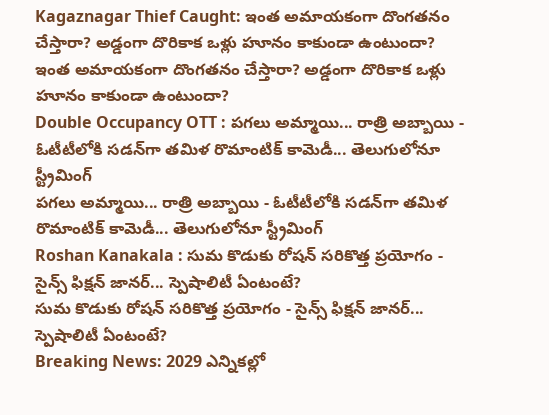Kagaznagar Thief Caught: ఇంత అమాయకంగా దొంగతనం చేస్తారా? అడ్డంగా దొరికాక ఒళ్లు హూనం కాకుండా ఉంటుందా?
ఇంత అమాయకంగా దొంగతనం చేస్తారా? అడ్డంగా దొరికాక ఒళ్లు హూనం కాకుండా ఉంటుందా?
Double Occupancy OTT : పగలు అమ్మాయి... రాత్రి అబ్బాయి - ఓటీటీలోకి సడన్‌గా తమిళ రొమాంటిక్ కామెడీ... తెలుగులోనూ స్ట్రీమింగ్
పగలు అమ్మాయి... రాత్రి అబ్బాయి - ఓటీటీలోకి సడన్‌గా తమిళ రొమాంటిక్ కామెడీ... తెలుగులోనూ స్ట్రీమింగ్
Roshan Kanakala : సుమ కొడుకు రోషన్ సరికొత్త ప్రయోగం - సైన్స్ ఫిక్షన్ జానర్... స్పెషాలిటీ ఏంటంటే?
సుమ కొడుకు రోషన్ సరికొత్త ప్రయోగం - సైన్స్ ఫిక్షన్ జానర్... స్పెషాలిటీ ఏంటంటే?
Breaking News: 2029 ఎన్నికల్లో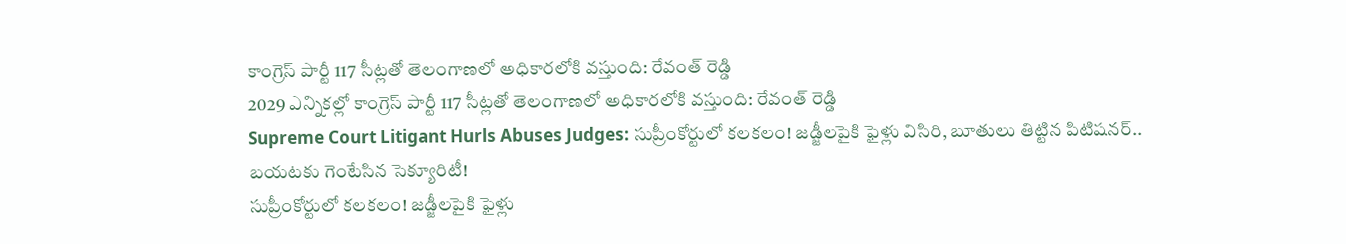కాంగ్రెస్ పార్టీ 117 సీట్లతో తెలంగాణలో అధికారలోకి వస్తుంది: రేవంత్ రెడ్డి
2029 ఎన్నికల్లో కాంగ్రెస్ పార్టీ 117 సీట్లతో తెలంగాణలో అధికారలోకి వస్తుంది: రేవంత్ రెడ్డి
Supreme Court Litigant Hurls Abuses Judges: సుప్రీంకోర్టులో కలకలం! జడ్జీలపైకి ఫైళ్లు విసిరి, బూతులు తిట్టిన పిటిషనర్.. బయటకు గెంటేసిన సెక్యూరిటీ!
సుప్రీంకోర్టులో కలకలం! జడ్జీలపైకి ఫైళ్లు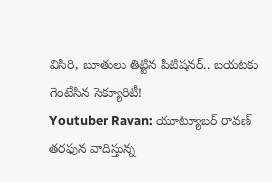విసిరి, బూతులు తిట్టిన పిటిషనర్.. బయటకు గెంటేసిన సెక్యూరిటీ!
Youtuber Ravan: యూట్యూబర్ రావణ్‌ తరఫున వాదిస్తున్న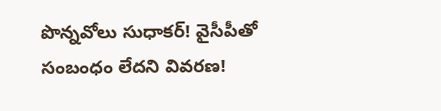పొన్నవోలు సుధాకర్! వైసీపీతో సంబంధం లేదని వివరణ!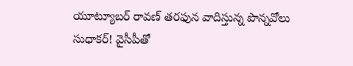యూట్యూబర్ రావణ్‌ తరఫున వాదిస్తున్న పొన్నవోలు సుధాకర్! వైసీపీతో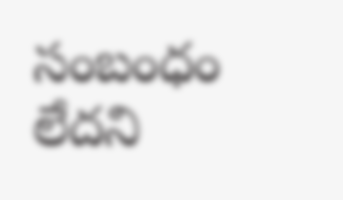సంబంధం లేదని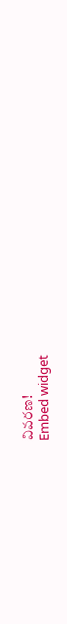వివరణ!
Embed widget